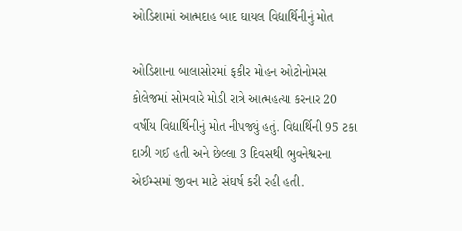ઓડિશામાં આત્મદાહ બાદ ઘાયલ વિદ્યાર્થિનીનું મોત

ઓડિશાના બાલાસોરમાં ફકીર મોહન ઓટોનોમસ કોલેજમાં સોમવારે મોડી રાત્રે આત્મહત્યા કરનાર 20 વર્ષીય વિદ્યાર્થિનીનું મોત નીપજ્યું હતું. વિદ્યાર્થિની 95 ટકા દાઝી ગઈ હતી અને છેલ્લા 3 દિવસથી ભુવનેશ્વરના એઈમ્સમાં જીવન માટે સંઘર્ષ કરી રહી હતી.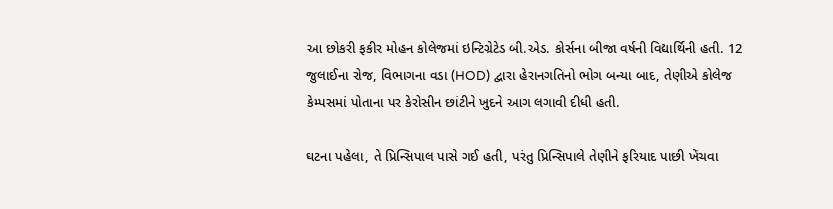આ છોકરી ફકીર મોહન કોલેજમાં ઇન્ટિગ્રેટેડ બી.એડ. કોર્સના બીજા વર્ષની વિદ્યાર્થિની હતી. 12 જુલાઈના રોજ, વિભાગના વડા (HOD) દ્વારા હેરાનગતિનો ભોગ બન્યા બાદ, તેણીએ કોલેજ કેમ્પસમાં પોતાના પર કેરોસીન છાંટીને ખુદને આગ લગાવી દીધી હતી.

ઘટના પહેલા, તે પ્રિન્સિપાલ પાસે ગઈ હતી, પરંતુ પ્રિન્સિપાલે તેણીને ફરિયાદ પાછી ખેંચવા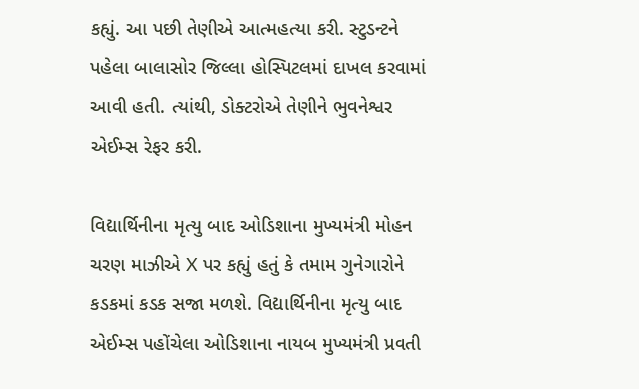કહ્યું. આ પછી તેણીએ આત્મહત્યા કરી. સ્ટુડન્ટને પહેલા બાલાસોર જિલ્લા હોસ્પિટલમાં દાખલ કરવામાં આવી હતી. ત્યાંથી, ડોક્ટરોએ તેણીને ભુવનેશ્વર એઈમ્સ રેફર કરી.

વિદ્યાર્થિનીના મૃત્યુ બાદ ઓડિશાના મુખ્યમંત્રી મોહન ચરણ માઝીએ X પર કહ્યું હતું કે તમામ ગુનેગારોને કડકમાં કડક સજા મળશે. વિદ્યાર્થિનીના મૃત્યુ બાદ એઈમ્સ પહોંચેલા ઓડિશાના નાયબ મુખ્યમંત્રી પ્રવતી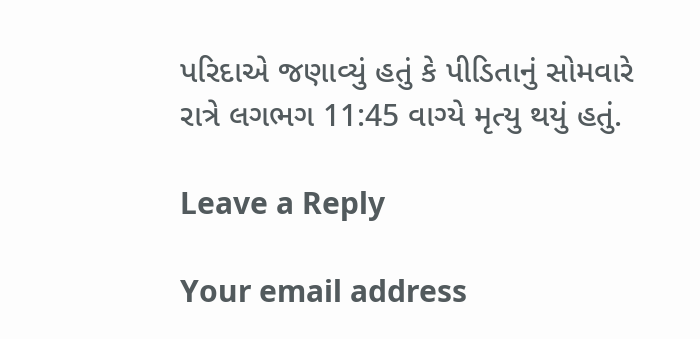પરિદાએ જણાવ્યું હતું કે પીડિતાનું સોમવારે રાત્રે લગભગ 11:45 વાગ્યે મૃત્યુ થયું હતું.

Leave a Reply

Your email address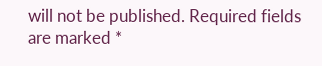will not be published. Required fields are marked *